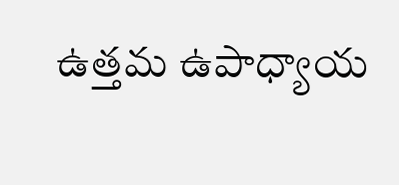ఉత్తమ ఉపాధ్యాయ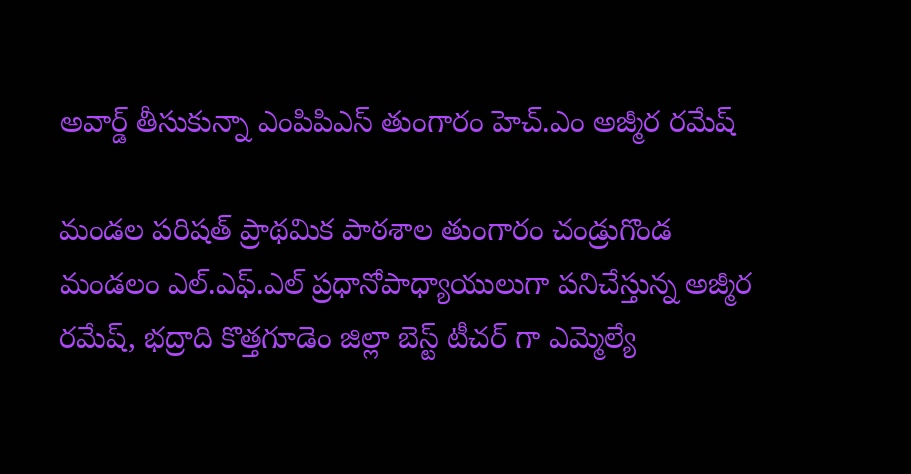అవార్డ్ తీసుకున్నా ఎంపిపిఎస్ తుంగారం హెచ్.ఎం అజ్మీర రమేష్

మండల పరిషత్ ప్రాథమిక పాఠశాల తుంగారం చండ్రుగొండ మండలం ఎల్.ఎఫ్.ఎల్ ప్రధానోపాధ్యాయులుగా పనిచేస్తున్న అజ్మీర రమేష్, భద్రాది కొత్తగూడెం జిల్లా బెస్ట్ టీచర్ గా ఎమ్మెల్యే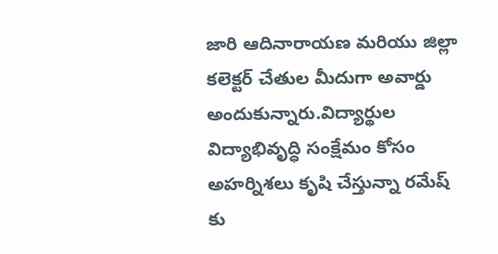జారి ఆదినారాయణ మరియు జిల్లా కలెక్టర్ చేతుల మీదుగా అవార్డు అందుకున్నారు.విద్యార్థుల విద్యాభివృద్ధి సంక్షేమం కోసం అహర్నిశలు కృషి చేస్తున్నా రమేష్ కు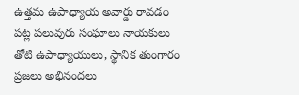ఉత్తమ ఉపాధ్యాయ అవార్డు రావడం పట్ల పలువురు సంఘాలు నాయకులు తోటి ఉపాధ్యాయులు, స్థానిక తుంగారం ప్రజలు అభినందలు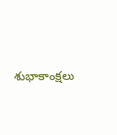శుభాకాంక్షలు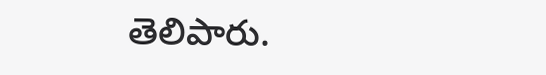తెలిపారు.